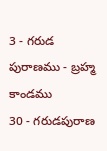3 - గరుడ పురాణము - బ్రహ్మ కాండము
30 - గరుడపురాణ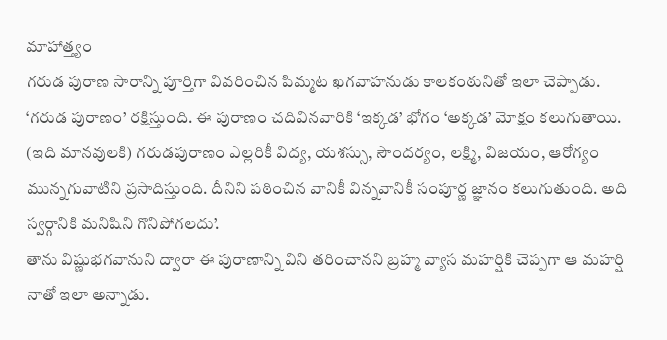మాహాత్త్యం
గరుడ పురాణ సారాన్ని పూర్తిగా వివరించిన పిమ్మట ఖగవాహనుడు కాలకంఠునితో ఇలా చెప్పాడు. ‘గరుడ పురాణం’ రక్షిస్తుంది. ఈ పురాణం చదివినవారికి ‘ఇక్కడ’ భోగం ‘అక్కడ’ మోక్షం కలుగుతాయి. (ఇది మానవులకి) గరుడపురాణం ఎల్లరికీ విద్య, యశస్సు, సౌందర్యం, లక్ష్మి, విజయం, ఆరోగ్యం మున్నగువాటిని ప్రసాదిస్తుంది. దీనిని పఠించిన వానికీ విన్నవానికీ సంపూర్ణ జ్ఞానం కలుగుతుంది. అది స్వర్గానికి మనిషిని గొనిపోగలదు’.
తాను విష్ణుభగవానుని ద్వారా ఈ పురాణాన్ని విని తరించానని బ్రహ్మ వ్యాస మహర్షికి చెప్పగా ఆ మహర్షి నాతో ఇలా అన్నాడు.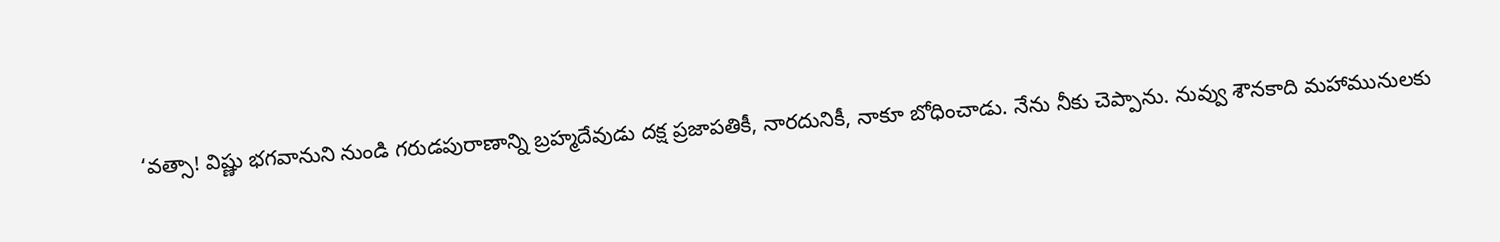‘వత్సా! విష్ణు భగవానుని నుండి గరుడపురాణాన్ని బ్రహ్మదేవుడు దక్ష ప్రజాపతికీ, నారదునికీ, నాకూ బోధించాడు. నేను నీకు చెప్పాను. నువ్వు శౌనకాది మహామునులకు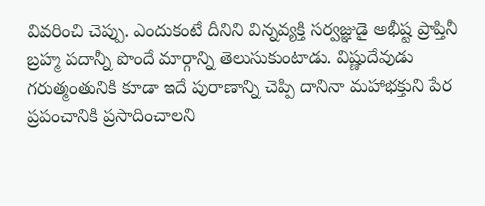వివరించి చెప్పు. ఎందుకంటే దీనిని విన్నవ్యక్తి సర్వజ్ఞుడై అభీష్ట ప్రాప్తినీ బ్రహ్మ పదాన్నీ పొందే మార్గాన్ని తెలుసుకుంటాడు. విష్ణుదేవుడు గరుత్మంతునికి కూడా ఇదే పురాణాన్ని చెప్పి దానినా మహాభక్తుని పేర ప్రపంచానికి ప్రసాదించాలని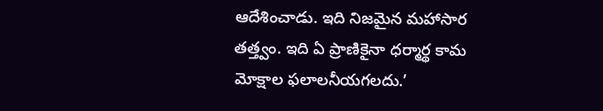ఆదేశించాడు. ఇది నిజమైన మహాసార తత్త్వం. ఇది ఏ ప్రాణికైనా ధర్మార్థ కామ మోక్షాల ఫలాలనీయగలదు.’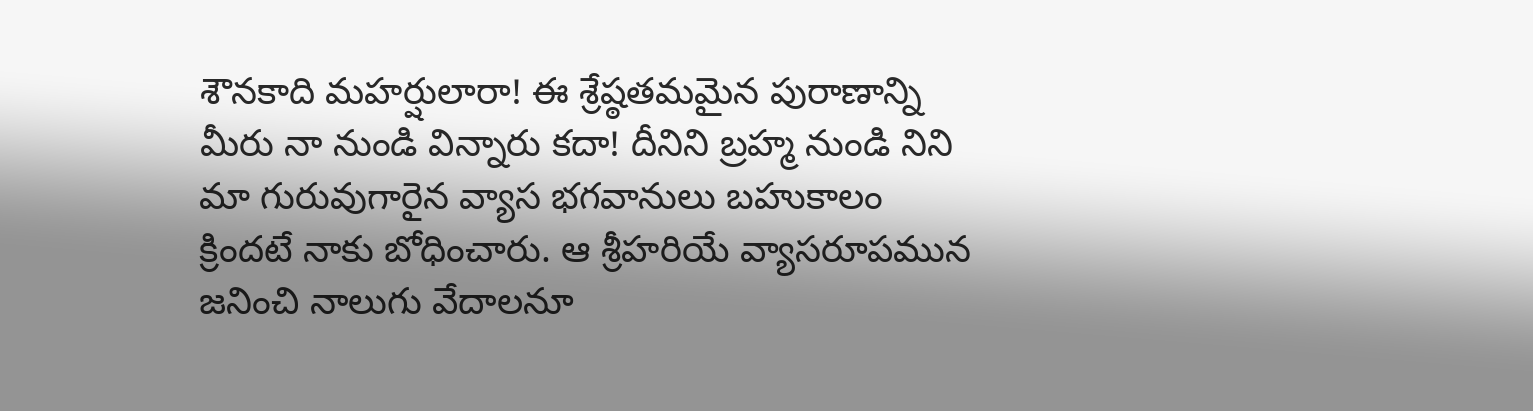శౌనకాది మహర్షులారా! ఈ శ్రేష్ఠతమమైన పురాణాన్ని మీరు నా నుండి విన్నారు కదా! దీనిని బ్రహ్మ నుండి నిని మా గురువుగారైన వ్యాస భగవానులు బహుకాలం క్రిందటే నాకు బోధించారు. ఆ శ్రీహరియే వ్యాసరూపమున జనించి నాలుగు వేదాలనూ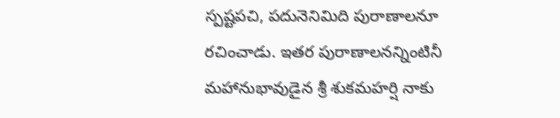స్పష్టపచి, పదునెనిమిది పురాణాలనూ రచించాడు. ఇతర పురాణాలనన్నింటినీ మహానుభావుడైన శ్రీ శుకమహర్షి నాకు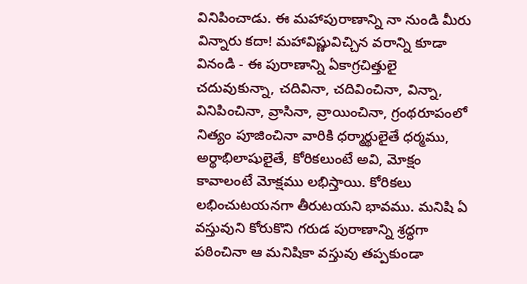వినిపించాడు. ఈ మహాపురాణాన్ని నా నుండి మీరు విన్నారు కదా! మహావిష్ణువిచ్చిన వరాన్ని కూడా వినండి - ఈ పురాణాన్ని ఏకాగ్రచిత్తులై చదువుకున్నా, చదివినా, చదివించినా, విన్నా, వినిపించినా, వ్రాసినా, వ్రాయించినా, గ్రంథరూపంలో నిత్యం పూజించినా వారికి ధర్మార్థులైతే ధర్మము, అర్థాభిలాషులైతే, కోరికలుంటే అవి, మోక్షం కావాలంటే మోక్షము లభిస్తాయి. కోరికలు లభించుటయనగా తీరుటయని భావము. మనిషి ఏ వస్తువుని కోరుకొని గరుడ పురాణాన్ని శ్రద్ధగా పఠించినా ఆ మనిషికా వస్తువు తప్పకుండా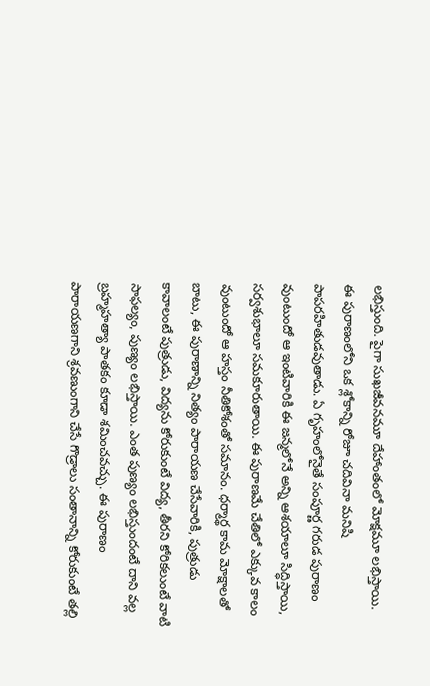లభిస్తుంది. పైగా సుఖజీవనమూ దేహాంతంలో మోక్షమూ లభిస్తాయి.
ఈ పురాణంలోని ఒక శ్లోకాన్ని రోజూ చదివినా మనిషి పాపరహితుడవుతాడు. ఏ గృహంలోనైతే సంపూర్ణ గరుడ పురాణం వుంటుందో ఆ ఇంటివారికి ఈ జన్మలోనే అన్ని ఆశయాలూ సిద్ధిస్తాయి, సర్వశుభాలూ సమకూరుతాయి. ఈ పురాణమే చేతిలో ఎక్కువ కాలం వుంటుందో ఆ హస్తం నీతికోశంతో సమానం. ధర్మార్థ కామ మోక్షాలతో బాటు, ఈ పురాణాన్ని నిత్యం పారాయణ చేసేవారికి, పుత్రుడు కావాలంటే పుత్రుడు, విద్యను కోరుకుంటే విద్య, తీరని కోరికలుంటే వాటి సాఫల్యం, పుణ్యం లభిస్తాయి. ఎంత పుణ్యం లభిస్తుందంటే దాని వల్ల బ్రహ్మహత్యా పాతకం కూడా శమించవచ్చు. ఈ పురాణం పారాయణగాని శ్రవణుంగాని చేసే గొడ్రాలు సంతానాన్ని కోరుకుంటే తల్లి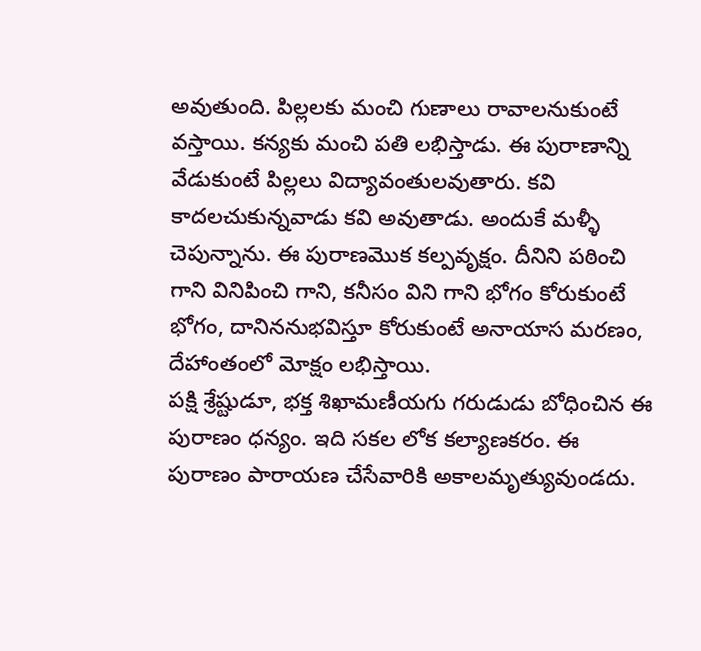అవుతుంది. పిల్లలకు మంచి గుణాలు రావాలనుకుంటే వస్తాయి. కన్యకు మంచి పతి లభిస్తాడు. ఈ పురాణాన్ని వేడుకుంటే పిల్లలు విద్యావంతులవుతారు. కవి కాదలచుకున్నవాడు కవి అవుతాడు. అందుకే మళ్ళీ చెపున్నాను. ఈ పురాణమొక కల్పవృక్షం. దీనిని పఠించి గాని వినిపించి గాని, కనీసం విని గాని భోగం కోరుకుంటే భోగం, దానిననుభవిస్తూ కోరుకుంటే అనాయాస మరణం, దేహాంతంలో మోక్షం లభిస్తాయి.
పక్షి శ్రేష్టుడూ, భక్త శిఖామణీయగు గరుడుడు బోధించిన ఈ పురాణం ధన్యం. ఇది సకల లోక కల్యాణకరం. ఈ పురాణం పారాయణ చేసేవారికి అకాలమృత్యువుండదు.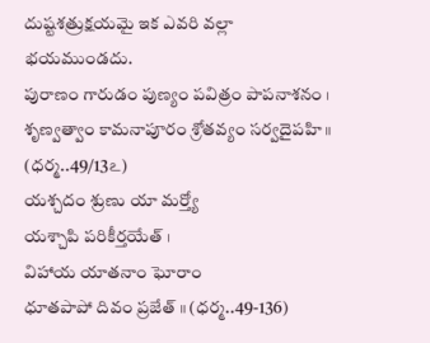దుష్టశత్రుక్షయమై ఇక ఎవరి వల్లా భయముండదు.
పురాణం గారుడం పుణ్యం పవిత్రం పాపనాశనం ।
శృణ్వత్వాం కామనాపూరం శ్రోతవ్యం సర్వదైపహి ॥ (ధర్మ..49/13ఽ)
యశ్చదం శ్రుణు యా మర్త్యో
యశ్చాపి పరికీర్తయేత్ ।
విహాయ యాతనాం ఘోరాం
ధూతపాపో దివం ప్రజేత్ ॥ (ధర్మ..49-136)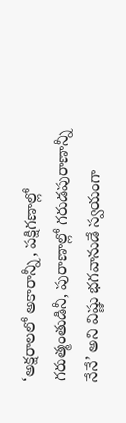‘అక్షరాలలో అకారాన్నీ, పక్షిగణాల్లో గరుత్మంతుడినీ, పురాణాల్లో గరుడపురాణాన్నీ నేనే’ అని విష్ణు భగవానుడే స్వయంగా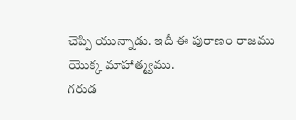చెప్పి యున్నాడు. ఇదీ ఈ పురాణం రాజము యొక్క మాహాత్మ్యము.
గరుడ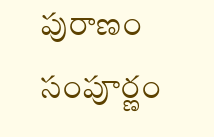పురాణం సంపూర్ణం